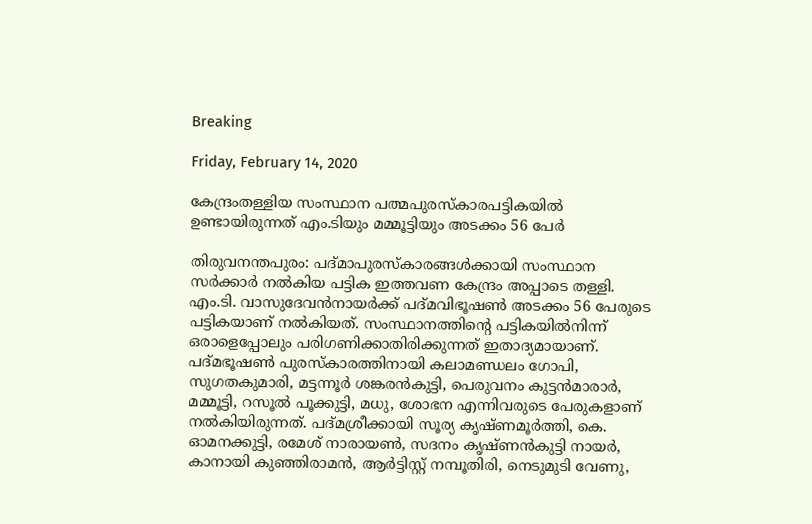Breaking

Friday, February 14, 2020

കേന്ദ്രംതള്ളിയ സംസ്ഥാന പത്മപുരസ്‌കാരപട്ടികയില്‍ ഉണ്ടായിരുന്നത് എം.ടിയും മമ്മൂട്ടിയും അടക്കം 56 പേര്‍

തിരുവനന്തപുരം: പദ്മാപുരസ്കാരങ്ങൾക്കായി സംസ്ഥാന സർക്കാർ നൽകിയ പട്ടിക ഇത്തവണ കേന്ദ്രം അപ്പാടെ തള്ളി. എം.ടി. വാസുദേവൻനായർക്ക് പദ്മവിഭൂഷൺ അടക്കം 56 പേരുടെ പട്ടികയാണ് നൽകിയത്. സംസ്ഥാനത്തിന്റെ പട്ടികയിൽനിന്ന് ഒരാളെപ്പോലും പരിഗണിക്കാതിരിക്കുന്നത് ഇതാദ്യമായാണ്. പദ്മഭൂഷൺ പുരസ്കാരത്തിനായി കലാമണ്ഡലം ഗോപി, സുഗതകുമാരി, മട്ടന്നൂർ ശങ്കരൻകുട്ടി, പെരുവനം കുട്ടൻമാരാർ, മമ്മൂട്ടി, റസൂൽ പൂക്കുട്ടി, മധു, ശോഭന എന്നിവരുടെ പേരുകളാണ് നൽകിയിരുന്നത്. പദ്മശ്രീക്കായി സൂര്യ കൃഷ്ണമൂർത്തി, കെ. ഓമനക്കുട്ടി, രമേശ് നാരായൺ, സദനം കൃഷ്ണൻകുട്ടി നായർ, കാനായി കുഞ്ഞിരാമൻ, ആർട്ടിസ്റ്റ് നമ്പൂതിരി, നെടുമുടി വേണു,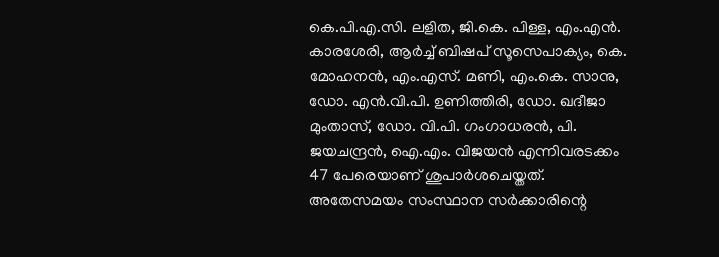കെ.പി.എ.സി. ലളിത, ജി.കെ. പിള്ള, എം.എൻ. കാരശേരി, ആർച്ച് ബിഷപ് സൂസെപാക്യം, കെ. മോഹനൻ, എം.എസ്. മണി, എം.കെ. സാനു, ഡോ. എൻ.വി.പി. ഉണിത്തിരി, ഡോ. ഖദീജാ മുംതാസ്, ഡോ. വി.പി. ഗംഗാധരൻ, പി. ജയചന്ദ്രൻ, ഐ.എം. വിജയൻ എന്നിവരടക്കം 47 പേരെയാണ് ശുപാർശചെയ്തത്. അതേസമയം സംസ്ഥാന സർക്കാരിന്റെ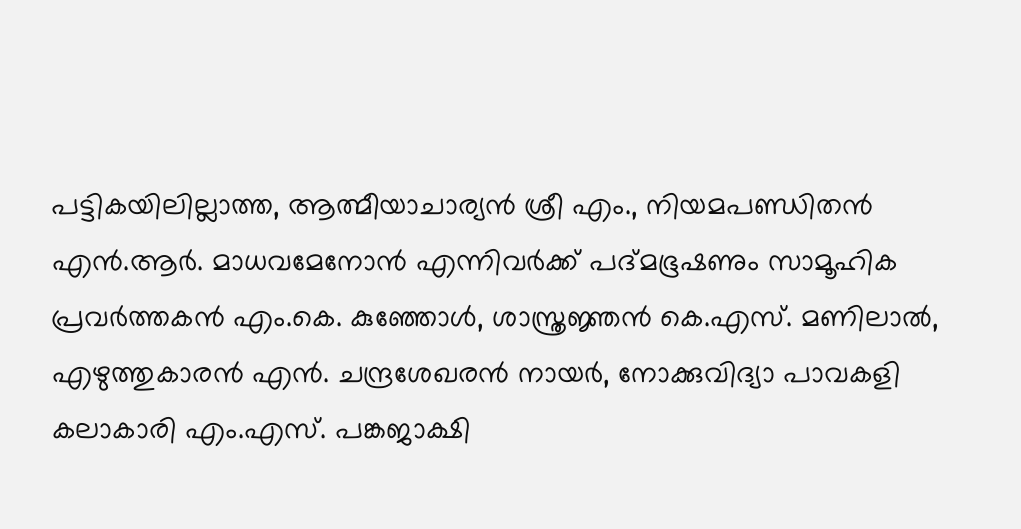പട്ടികയിലില്ലാത്ത, ആത്മീയാചാര്യൻ ശ്രീ എം., നിയമപണ്ഡിതൻ എൻ.ആർ. മാധവമേനോൻ എന്നിവർക്ക് പദ്മഭൂഷണും സാമൂഹിക പ്രവർത്തകൻ എം.കെ. കുഞ്ഞോൾ, ശാസ്ത്രജ്ഞൻ കെ.എസ്. മണിലാൽ, എഴുത്തുകാരൻ എൻ. ചന്ദ്രശേഖരൻ നായർ, നോക്കുവിദ്യാ പാവകളി കലാകാരി എം.എസ്. പങ്കജാക്ഷി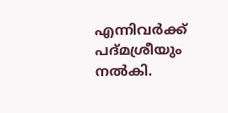എന്നിവർക്ക് പദ്മശ്രീയും നൽകി.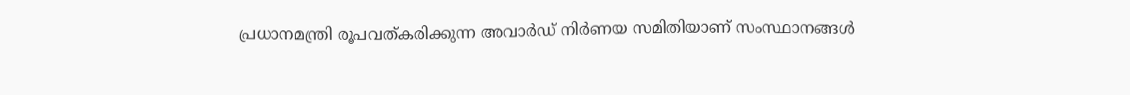പ്രധാനമന്ത്രി രൂപവത്കരിക്കുന്ന അവാർഡ് നിർണയ സമിതിയാണ് സംസ്ഥാനങ്ങൾ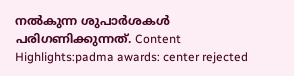നൽകുന്ന ശുപാർശകൾ പരിഗണിക്കുന്നത്. Content Highlights:padma awards: center rejected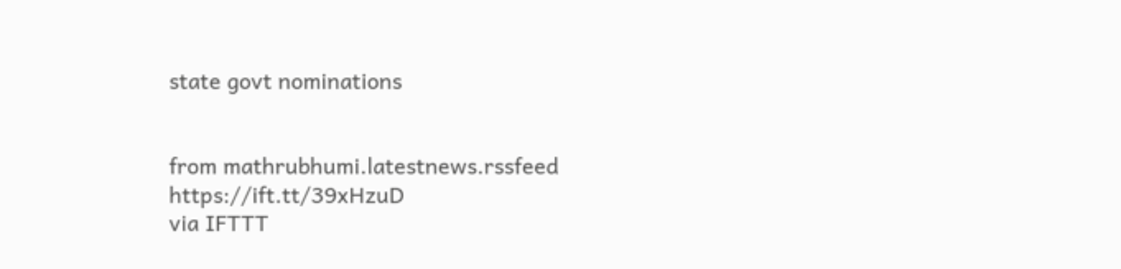state govt nominations


from mathrubhumi.latestnews.rssfeed https://ift.tt/39xHzuD
via IFTTT